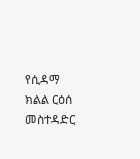የሲዳማ ክልል ርዕሰ መስተዳድር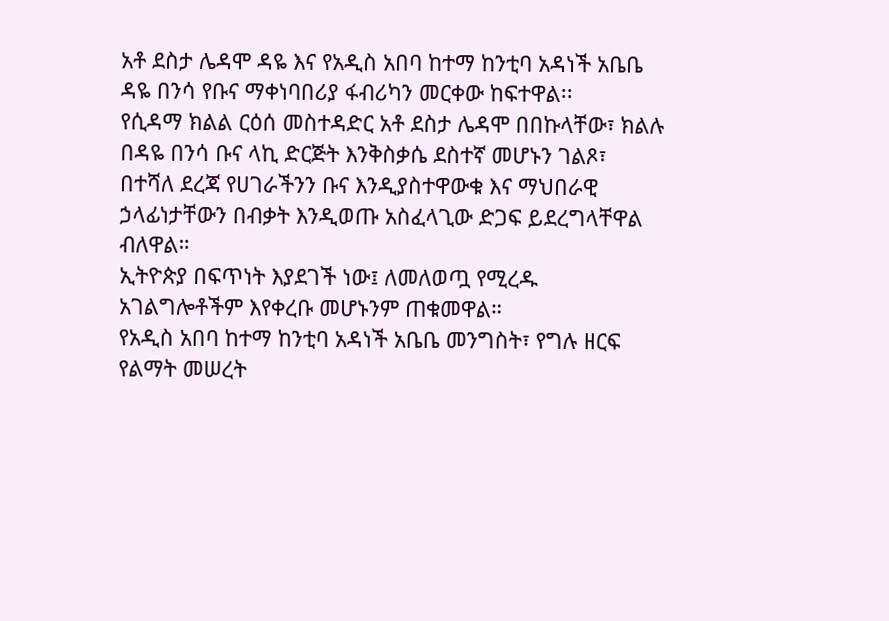አቶ ደስታ ሌዳሞ ዳዬ እና የአዲስ አበባ ከተማ ከንቲባ አዳነች አቤቤ ዳዬ በንሳ የቡና ማቀነባበሪያ ፋብሪካን መርቀው ከፍተዋል፡፡
የሲዳማ ክልል ርዕሰ መስተዳድር አቶ ደስታ ሌዳሞ በበኩላቸው፣ ክልሉ በዳዬ በንሳ ቡና ላኪ ድርጅት እንቅስቃሴ ደስተኛ መሆኑን ገልጾ፣ በተሻለ ደረጃ የሀገራችንን ቡና እንዲያስተዋውቁ እና ማህበራዊ ኃላፊነታቸውን በብቃት እንዲወጡ አስፈላጊው ድጋፍ ይደረግላቸዋል ብለዋል።
ኢትዮጵያ በፍጥነት እያደገች ነው፤ ለመለወጧ የሚረዱ አገልግሎቶችም እየቀረቡ መሆኑንም ጠቁመዋል።
የአዲስ አበባ ከተማ ከንቲባ አዳነች አቤቤ መንግስት፣ የግሉ ዘርፍ የልማት መሠረት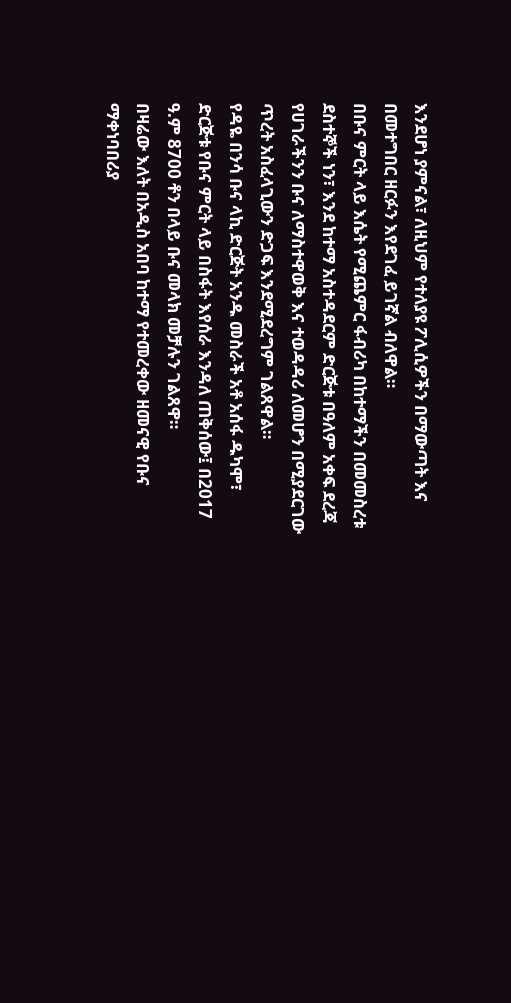እንደሆነ ያምናል፣ ለዚህም የተለያዩ ፖሊሲዎችን በማውጣት እና በመተግበር ዘርፉን እየደገፈ ይገኛል ብለዋል።
በቡና ምርት ላይ እሴት የሚጨምር ፋብሪካ በከተማችን በመመስረቱ ደስተኞች ነን፣ እንደ ከተማ አስተዳደርም ድርጅቱ በዓለም አቀፍ ደረጃ የሀገራችንን ቡና ለማስተዋወቅ እና ተወዳዳሪ ለመሆን በሚያደርገው ጥረት አስፈላጊውን ድጋፍ እንደሚደረግም ገልጸዋል።
የዳዬ በንሳ ቡና ላኪ ድርጅት አንዱ መስራች አቶ አሰፋ ዱካሞ፣ ድርጅቱ የቡና ምርት ላይ በስፋት እየሰራ እንዳለ ጠቅሰው፤ በ2017 ዓ.ም 8700 ቶን በላይ ቡና መላክ መቻሉን ገልጸዋ።
በዛሬው እለት በአዲስ አበባ ከተማ የተመረቀው ዘመናዊ የቡና ማቀነባበሪያ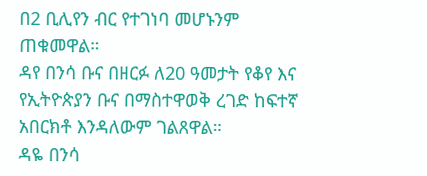በ2 ቢሊየን ብር የተገነባ መሆኑንም ጠቁመዋል።
ዳየ በንሳ ቡና በዘርፉ ለ20 ዓመታት የቆየ እና የኢትዮጵያን ቡና በማስተዋወቅ ረገድ ከፍተኛ አበርክቶ እንዳለውም ገልጸዋል።
ዳዬ በንሳ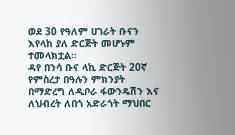ወደ 30 የዓለም ሀገራት ቡናን እየላከ ያለ ድርጅት መሆኑም ተመላክቷል፡፡
ዳየ በንሳ ቡና ላኪ ድርጅት 20ኛ የምስረታ በዓሉን ምክንያት በማድረግ ለዲቦራ ፋውንዴሽን እና ለህብረት ለበጎ አድራጎት ማህበር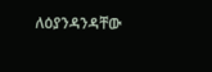ለዕያንዳንዳቸው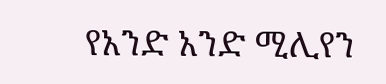የአንድ አንድ ሚሊየን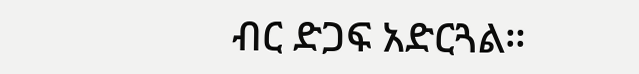ብር ድጋፍ አድርጓል።